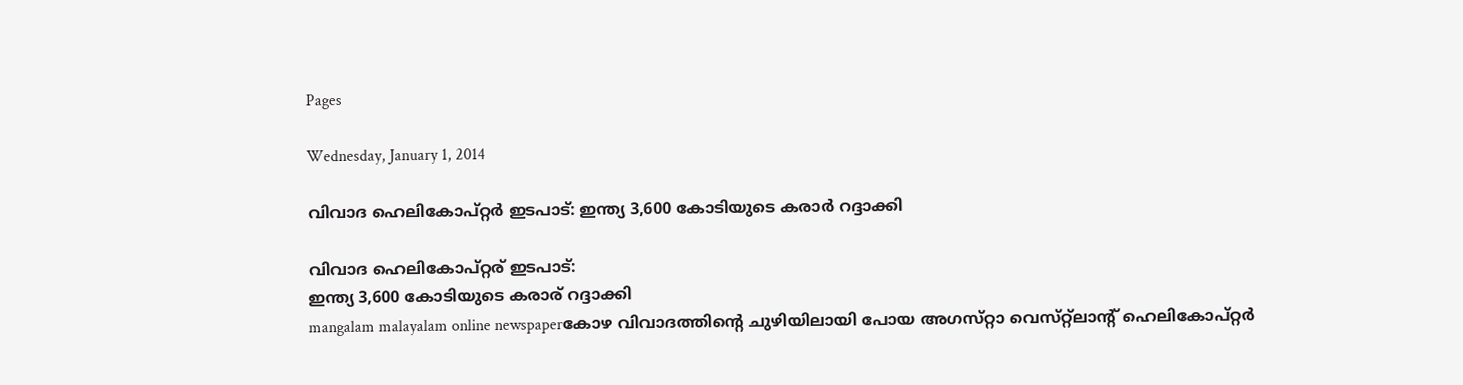Pages

Wednesday, January 1, 2014

വിവാദ ഹെലികോപ്‌റ്റര്‍ ഇടപാട്‌: ഇന്ത്യ 3,600 കോടിയുടെ കരാര്‍ റദ്ദാക്കി

വിവാദ ഹെലികോപ്റ്റര് ഇടപാട്:
ഇന്ത്യ 3,600 കോടിയുടെ കരാര് റദ്ദാക്കി
mangalam malayalam online newspaperകോഴ വിവാദത്തിന്റെ ചുഴിയിലായി പോയ അഗസ്‌റ്റാ വെസ്‌റ്റ്ലാന്റ്‌ ഹെലികോപ്‌റ്റര്‍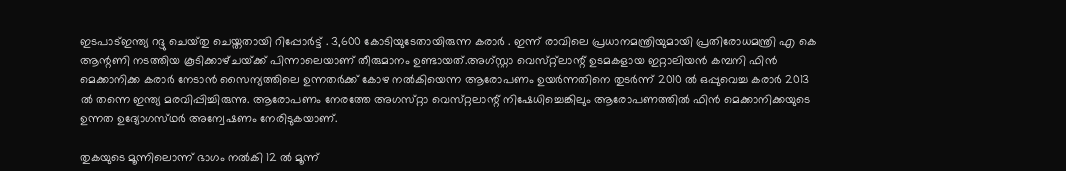ഇടപാട്‌ഇന്ത്യ റദ്ദു ചെയ്‌തു ചെയ്തതായി റിപ്പോര്‍ട്ട് . 3,600 കോടിയുടേതായിരുന്ന കരാര്‍ . ഇന്ന് രാവിലെ പ്രധാനമന്ത്രിയുമായി പ്രതിരോധമന്ത്രി എ കെ ആന്റണി നടത്തിയ കൂടിക്കാഴ്‌ചയ്‌ക്ക് പിന്നാലെയാണ്‌ തീരുമാനം ഉണ്ടായത്‌.അഗ്‌സ്റ്റാ വെസ്‌റ്റ്ലാന്റ്‌ ഉടമകളായ ഇറ്റാലിയന്‍ കമ്പനി ഫിന്‍ മെക്കാനിക്ക കരാര്‍ നേടാന്‍ സൈന്യത്തിലെ ഉന്നതര്‍ക്ക്‌ കോഴ നല്‍കിയെന്ന ആരോപണം ഉയര്‍ന്നതിനെ തുടര്‍ന്ന്‌ 2010 ല്‍ ഒപ്പുവെച്ച കരാര്‍ 2013 ല്‍ തന്നെ ഇന്ത്യ മരവിപ്പിച്ചിരുന്നു. ആരോപണം നേരത്തേ അഗസ്‌റ്റാ വെസ്‌റ്റലാന്റ്‌ നിഷേധിച്ചെങ്കിലും ആരോപണത്തില്‍ ഫിന്‍ മെക്കാനിക്കയുടെ ഉന്നത ഉദ്യോഗസ്‌ഥര്‍ അന്വേഷണം നേരിടുകയാണ്‌.

തുകയുടെ മൂന്നിലൊന്ന്‌ ഭാഗം നല്‍കി 12 ല്‍ മൂന്ന്‌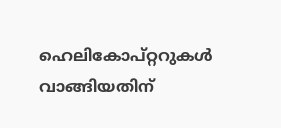ഹെലികോപ്‌റ്ററുകള്‍ വാങ്ങിയതിന്‌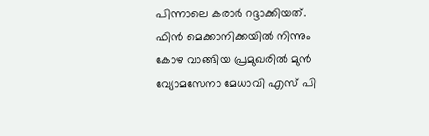പിന്നാലെ കരാര്‍ റദ്ദാക്കിയത്‌. ഫിന്‍ മെക്കാനിക്കയില്‍ നിന്നും കോഴ വാങ്ങിയ പ്രമുഖരില്‍ മുന്‍ വ്യോമസേനാ മേധാവി എസ്‌ പി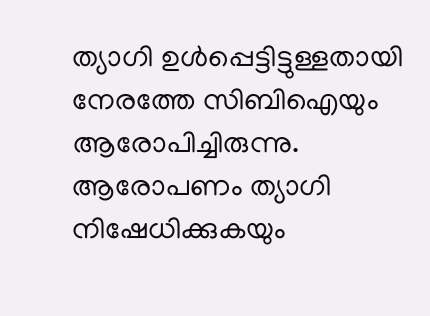ത്യാഗി ഉള്‍പ്പെട്ടിട്ടുള്ളതായി നേരത്തേ സിബിഐയും ആരോപിച്ചിരുന്നു. ആരോപണം ത്യാഗി നിഷേധിക്കുകയും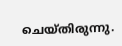ചെയ്‌തിരുന്നു.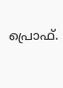പ്രൊഫ്‌.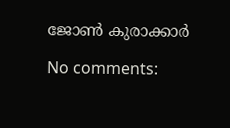ജോണ്‍ കുരാക്കാർ

No comments: